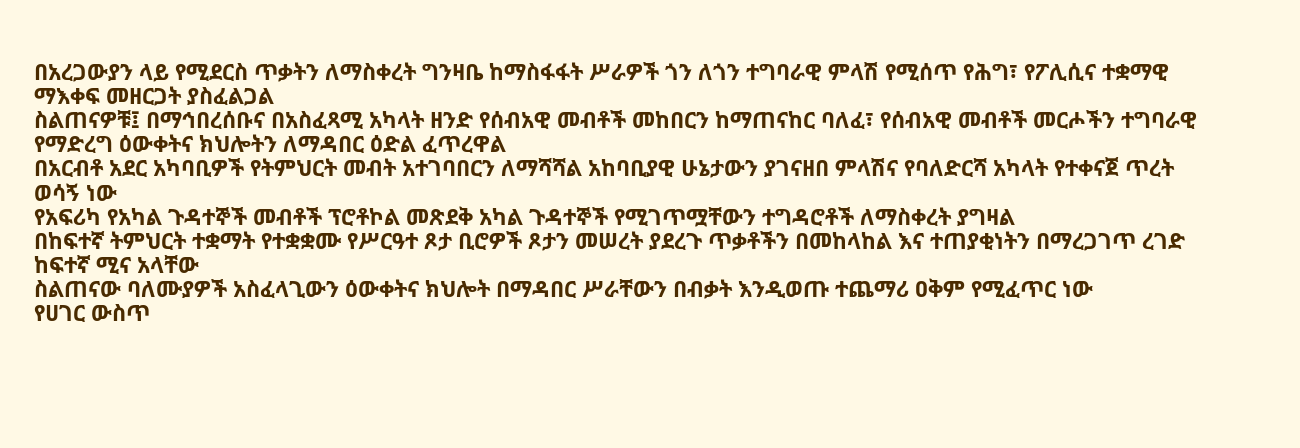በአረጋውያን ላይ የሚደርስ ጥቃትን ለማስቀረት ግንዛቤ ከማስፋፋት ሥራዎች ጎን ለጎን ተግባራዊ ምላሽ የሚሰጥ የሕግ፣ የፖሊሲና ተቋማዊ ማእቀፍ መዘርጋት ያስፈልጋል
ስልጠናዎቹ፤ በማኅበረሰቡና በአስፈጻሚ አካላት ዘንድ የሰብአዊ መብቶች መከበርን ከማጠናከር ባለፈ፣ የሰብአዊ መብቶች መርሖችን ተግባራዊ የማድረግ ዕውቀትና ክህሎትን ለማዳበር ዕድል ፈጥረዋል
በአርብቶ አደር አካባቢዎች የትምህርት መብት አተገባበርን ለማሻሻል አከባቢያዊ ሁኔታውን ያገናዘበ ምላሽና የባለድርሻ አካላት የተቀናጀ ጥረት ወሳኝ ነው
የአፍሪካ የአካል ጉዳተኞች መብቶች ፕሮቶኮል መጽደቅ አካል ጉዳተኞች የሚገጥሟቸውን ተግዳሮቶች ለማስቀረት ያግዛል
በከፍተኛ ትምህርት ተቋማት የተቋቋሙ የሥርዓተ ጾታ ቢሮዎች ጾታን መሠረት ያደረጉ ጥቃቶችን በመከላከል እና ተጠያቂነትን በማረጋገጥ ረገድ ከፍተኛ ሚና አላቸው
ስልጠናው ባለሙያዎች አስፈላጊውን ዕውቀትና ክህሎት በማዳበር ሥራቸውን በብቃት እንዲወጡ ተጨማሪ ዐቅም የሚፈጥር ነው
የሀገር ውስጥ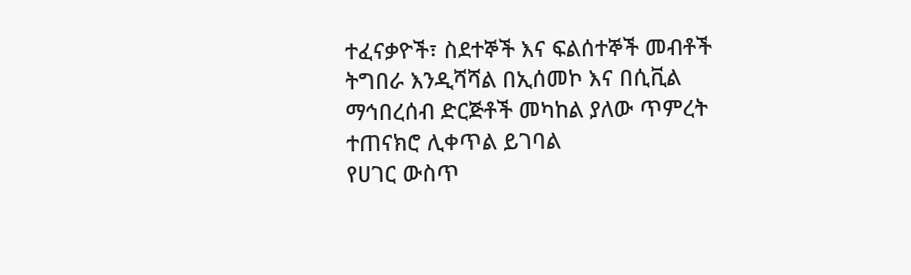ተፈናቃዮች፣ ስደተኞች እና ፍልሰተኞች መብቶች ትግበራ እንዲሻሻል በኢሰመኮ እና በሲቪል ማኅበረሰብ ድርጅቶች መካከል ያለው ጥምረት ተጠናክሮ ሊቀጥል ይገባል
የሀገር ውስጥ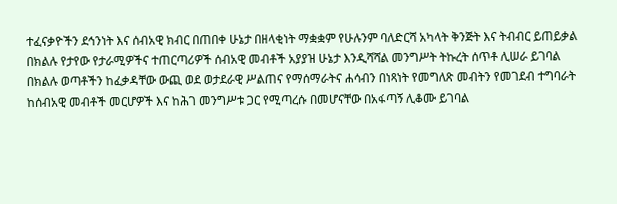ተፈናቃዮችን ደኅንነት እና ሰብአዊ ክብር በጠበቀ ሁኔታ በዘላቂነት ማቋቋም የሁሉንም ባለድርሻ አካላት ቅንጅት እና ትብብር ይጠይቃል
በክልሉ የታየው የታራሚዎችና ተጠርጣሪዎች ሰብአዊ መብቶች አያያዝ ሁኔታ እንዲሻሻል መንግሥት ትኩረት ሰጥቶ ሊሠራ ይገባል
በክልሉ ወጣቶችን ከፈቃዳቸው ውጪ ወደ ወታደራዊ ሥልጠና የማሰማራትና ሐሳብን በነጻነት የመግለጽ መብትን የመገደብ ተግባራት ከሰብአዊ መብቶች መርሆዎች እና ከሕገ መንግሥቱ ጋር የሚጣረሱ በመሆናቸው በአፋጣኝ ሊቆሙ ይገባል